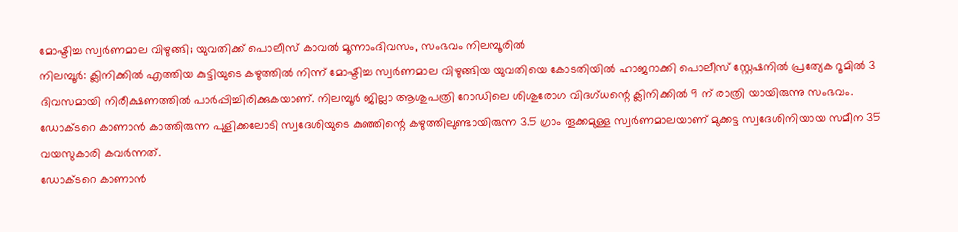മോഷ്ടിച്ച സ്വർണമാല വിഴുങ്ങി; യുവതിക്ക് പൊലീസ് കാവൽ മൂന്നാംദിവസം, സംഭവം നിലമ്പൂരിൽ
നിലമ്പൂർ: ക്ലിനിക്കിൽ എത്തിയ കുട്ടിയുടെ കഴുത്തിൽ നിന്ന് മോഷ്ടിച്ച സ്വർണമാല വിഴുങ്ങിയ യുവതിയെ കോടതിയിൽ ഹാജറാക്കി പൊലീസ് സ്റ്റേഷനിൽ പ്രത്യേക റൂമിൽ 3 ദിവസമായി നിരീക്ഷണത്തിൽ പാർപ്പിച്ചിരിക്കുകയാണ്. നിലമ്പൂർ ജില്ലാ ആശുപത്രി റോഡിലെ ശിശുരോഗ വിദഗ്ധന്റെ ക്ലിനിക്കിൽ 9 ന് രാത്രി യായിരുന്നു സംഭവം. ഡോക്ടറെ കാണാൻ കാത്തിരുന്ന പുളിക്കലോടി സ്വദേശിയുടെ കുഞ്ഞിന്റെ കഴുത്തിലുണ്ടായിരുന്ന 3.5 ഗ്രാം തൂക്കമുള്ള സ്വർണമാലയാണ് മുക്കട്ട സ്വദേശിനിയായ സമീന 35 വയസുകാരി കവർന്നത്.
ഡോക്ടറെ കാണാൻ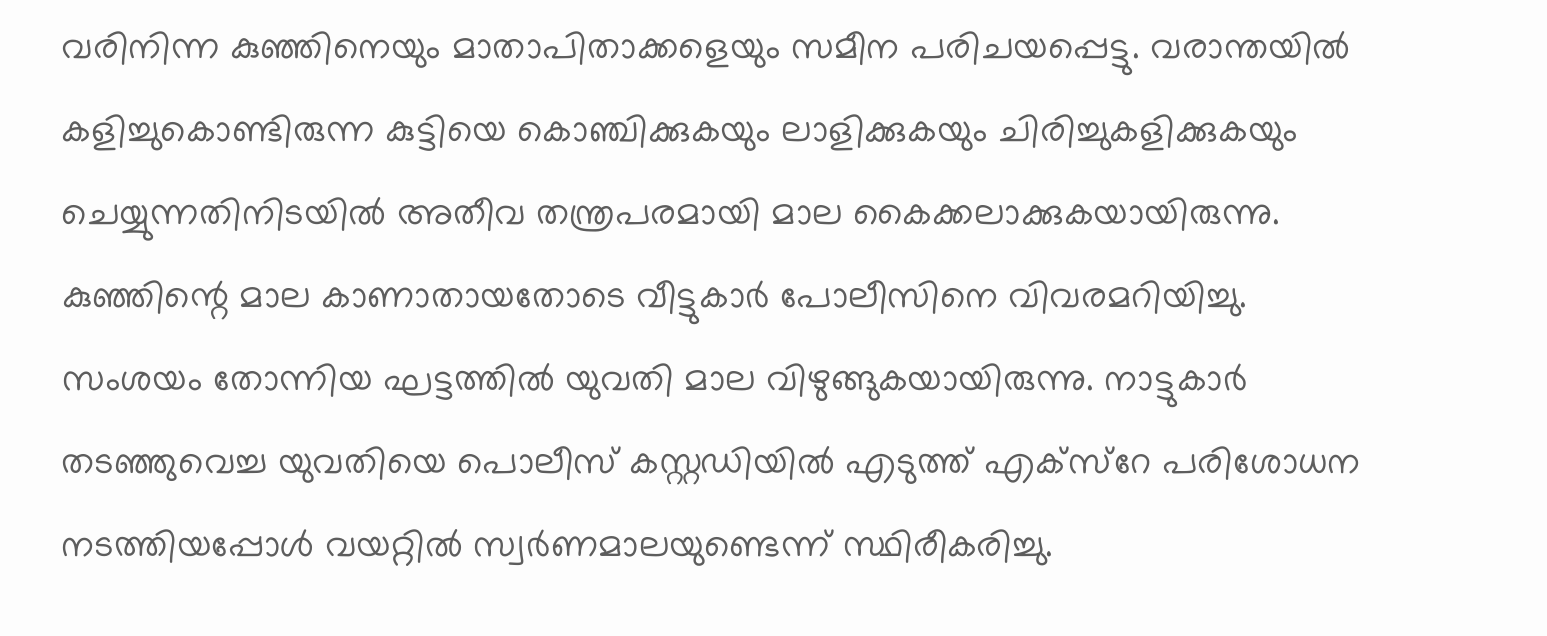വരിനിന്ന കുഞ്ഞിനെയും മാതാപിതാക്കളെയും സമീന പരിചയപ്പെട്ടു. വരാന്തയിൽ കളിച്ചുകൊണ്ടിരുന്ന കുട്ടിയെ കൊഞ്ചിക്കുകയും ലാളിക്കുകയും ചിരിച്ചുകളിക്കുകയും ചെയ്യുന്നതിനിടയിൽ അതീവ തന്ത്രപരമായി മാല കൈക്കലാക്കുകയായിരുന്നു.
കുഞ്ഞിന്റെ മാല കാണാതായതോടെ വീട്ടുകാർ പോലീസിനെ വിവരമറിയിച്ചു.
സംശയം തോന്നിയ ഘട്ടത്തിൽ യുവതി മാല വിഴുങ്ങുകയായിരുന്നു. നാട്ടുകാർ തടഞ്ഞുവെച്ച യുവതിയെ പൊലീസ് കസ്റ്റഡിയിൽ എടുത്ത് എക്സ്റേ പരിശോധന നടത്തിയപ്പോൾ വയറ്റിൽ സ്വർണമാലയുണ്ടെന്ന് സ്ഥിരീകരിച്ചു.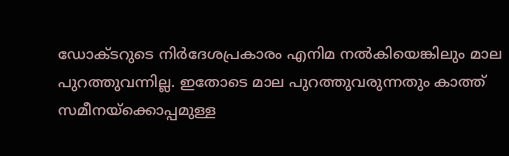ഡോക്ടറുടെ നിർദേശപ്രകാരം എനിമ നൽകിയെങ്കിലും മാല പുറത്തുവന്നില്ല. ഇതോടെ മാല പുറത്തുവരുന്നതും കാത്ത് സമീനയ്ക്കൊപ്പമുള്ള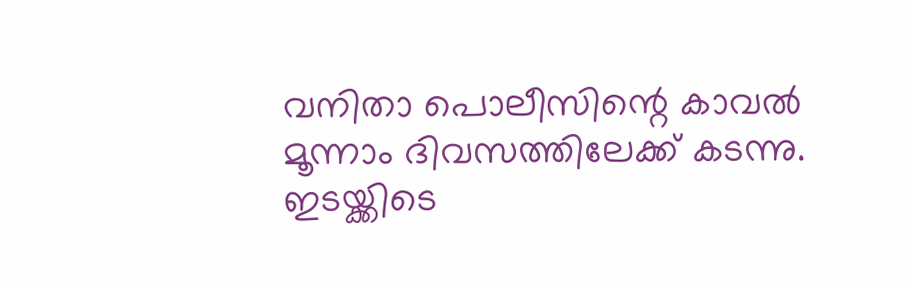വനിതാ പൊലീസിന്റെ കാവൽ മൂന്നാം ദിവസത്തിലേക്ക് കടന്നു.
ഇടയ്ക്കിടെ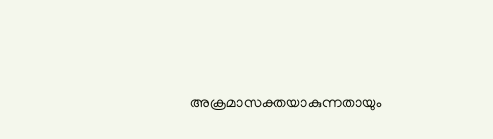അക്രമാസക്തയാകുന്നതായും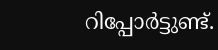റിപ്പോർട്ടുണ്ട്.